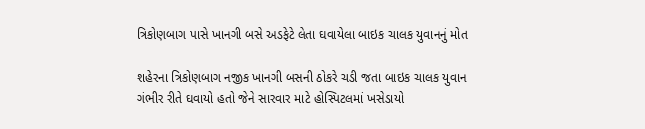ત્રિકોણબાગ પાસે ખાનગી બસે અડફેટે લેતા ઘવાયેલા બાઇક ચાલક યુવાનનું મોત

શહેરના ત્રિકોણબાગ નજીક ખાનગી બસની ઠોકરે ચડી જતા બાઇક ચાલક યુવાન ગંભીર રીતે ઘવાયો હતો જેને સારવાર માટે હોસ્પિટલમાં ખસેડાયો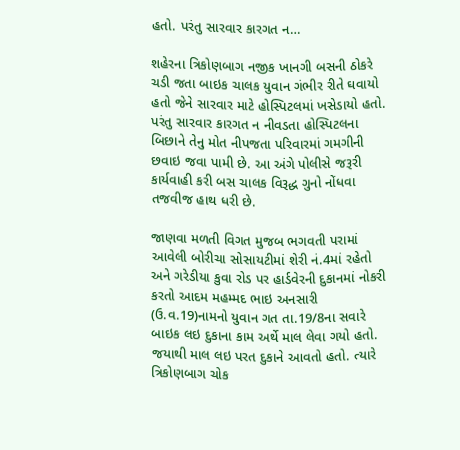હતો. પરંતુ સારવાર કારગત ન…

શહેરના ત્રિકોણબાગ નજીક ખાનગી બસની ઠોકરે ચડી જતા બાઇક ચાલક યુવાન ગંભીર રીતે ઘવાયો હતો જેને સારવાર માટે હોસ્પિટલમાં ખસેડાયો હતો. પરંતુ સારવાર કારગત ન નીવડતા હોસ્પિટલના બિછાને તેનુ મોત નીપજતા પરિવારમાં ગમગીની છવાઇ જવા પામી છે. આ અંગે પોલીસે જરૂરી કાર્યવાહી કરી બસ ચાલક વિરૂદ્ધ ગુનો નોંધવા તજવીજ હાથ ધરી છે.

જાણવા મળતી વિગત મુજબ ભગવતી પરામાં આવેલી બોરીચા સોસાયટીમાં શેરી નં.4માં રહેતો અને ગરેડીયા કુવા રોડ પર હાર્ડવેરની દુકાનમાં નોકરી કરતો આદમ મહમ્મદ ભાઇ અનસારી (ઉ.વ.19)નામનો યુવાન ગત તા.19/8ના સવારે બાઇક લઇ દુકાના કામ અર્થે માલ લેવા ગયો હતો. જયાથી માલ લઇ પરત દુકાને આવતો હતો. ત્યારે ત્રિકોણબાગ ચોક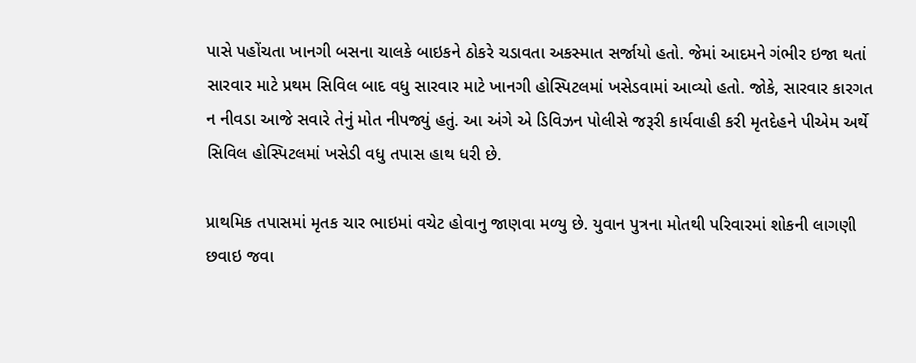પાસે પહોંચતા ખાનગી બસના ચાલકે બાઇકને ઠોકરે ચડાવતા અકસ્માત સર્જાયો હતો. જેમાં આદમને ગંભીર ઇજા થતાં સારવાર માટે પ્રથમ સિવિલ બાદ વધુ સારવાર માટે ખાનગી હોસ્પિટલમાં ખસેડવામાં આવ્યો હતો. જોકે, સારવાર કારગત ન નીવડા આજે સવારે તેનું મોત નીપજ્યું હતું. આ અંગે એ ડિવિઝન પોલીસે જરૂરી કાર્યવાહી કરી મૃતદેહને પીએમ અર્થે સિવિલ હોસ્પિટલમાં ખસેડી વધુ તપાસ હાથ ધરી છે.

પ્રાથમિક તપાસમાં મૃતક ચાર ભાઇમાં વચેટ હોવાનુ જાણવા મળ્યુ છે. યુવાન પુત્રના મોતથી પરિવારમાં શોકની લાગણી છવાઇ જવા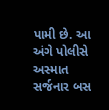પામી છે. આ અંગે પોલીસે અસ્માત સર્જનાર બસ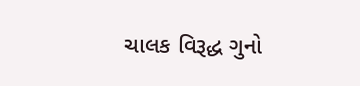ચાલક વિરૂદ્ધ ગુનો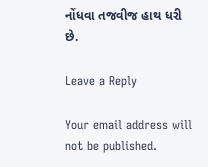નોંધવા તજવીજ હાથ ધરી છે.

Leave a Reply

Your email address will not be published.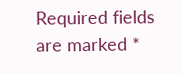Required fields are marked *